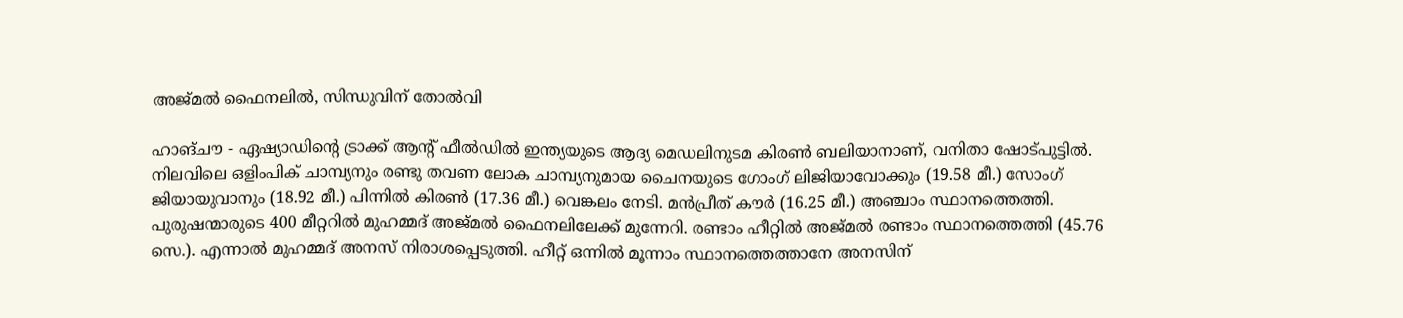അജ്മല്‍ ഫൈനലില്‍, സിന്ധുവിന് തോല്‍വി

ഹാങ്ചൗ - ഏഷ്യാഡിന്റെ ട്രാക്ക് ആന്റ് ഫീല്‍ഡില്‍ ഇന്ത്യയുടെ ആദ്യ മെഡലിനുടമ കിരണ്‍ ബലിയാനാണ്, വനിതാ ഷോട്പുട്ടില്‍. നിലവിലെ ഒളിംപിക് ചാമ്പ്യനും രണ്ടു തവണ ലോക ചാമ്പ്യനുമായ ചൈനയുടെ ഗോംഗ് ലിജിയാവോക്കും (19.58 മീ.) സോംഗ് ജിയായുവാനും (18.92 മീ.) പിന്നില്‍ കിരണ്‍ (17.36 മീ.) വെങ്കലം നേടി. മന്‍പ്രീത് കൗര്‍ (16.25 മീ.) അഞ്ചാം സ്ഥാനത്തെത്തി.
പുരുഷന്മാരുടെ 400 മീറ്ററില്‍ മുഹമ്മദ് അജ്മല്‍ ഫൈനലിലേക്ക് മുന്നേറി. രണ്ടാം ഹീറ്റില്‍ അജ്മല്‍ രണ്ടാം സ്ഥാനത്തെത്തി (45.76 സെ.). എന്നാല്‍ മുഹമ്മദ് അനസ് നിരാശപ്പെടുത്തി. ഹീറ്റ് ഒന്നില്‍ മൂന്നാം സ്ഥാനത്തെത്താനേ അനസിന്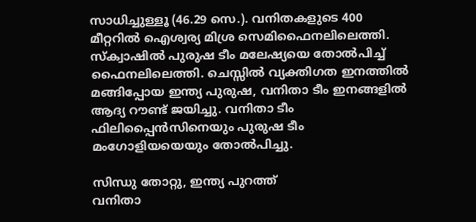സാധിച്ചുള്ളൂ (46.29 സെ.). വനിതകളുടെ 400 മീറ്ററില്‍ ഐശ്വര്യ മിശ്ര സെമിഫൈനലിലെത്തി.
സ്‌ക്വാഷില്‍ പുരുഷ ടീം മലേഷ്യയെ തോല്‍പിച്ച് ഫൈനലിലെത്തി. ചെസ്സില്‍ വ്യക്തിഗത ഇനത്തില്‍ മങ്ങിപ്പോയ ഇന്ത്യ പുരുഷ, വനിതാ ടീം ഇനങ്ങളില്‍ ആദ്യ റൗണ്ട് ജയിച്ചു. വനിതാ ടീം ഫിലിപ്പൈന്‍സിനെയും പുരുഷ ടീം മംഗോളിയയെയും തോല്‍പിച്ചു.

സിന്ധു തോറ്റു, ഇന്ത്യ പുറത്ത്
വനിതാ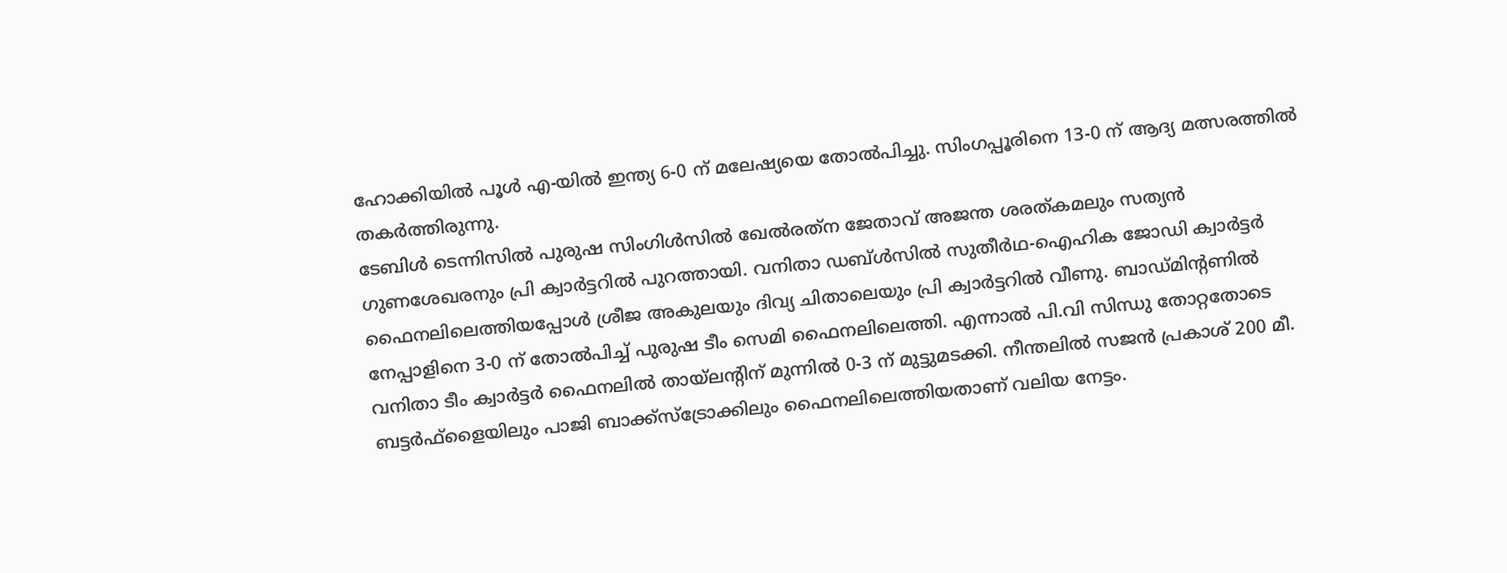ഹോക്കിയില്‍ പൂള്‍ എ-യില്‍ ഇന്ത്യ 6-0 ന് മലേഷ്യയെ തോല്‍പിച്ചു. സിംഗപ്പൂരിനെ 13-0 ന് ആദ്യ മത്സരത്തില്‍ തകര്‍ത്തിരുന്നു.
ടേബിള്‍ ടെന്നിസില്‍ പുരുഷ സിംഗിള്‍സില്‍ ഖേല്‍രത്‌ന ജേതാവ് അജന്ത ശരത്കമലും സത്യന്‍ ഗുണശേഖരനും പ്രി ക്വാര്‍ട്ടറില്‍ പുറത്തായി. വനിതാ ഡബ്ള്‍സില്‍ സുതീര്‍ഥ-ഐഹിക ജോഡി ക്വാര്‍ട്ടര്‍ ഫൈനലിലെത്തിയപ്പോള്‍ ശ്രീജ അകുലയും ദിവ്യ ചിതാലെയും പ്രി ക്വാര്‍ട്ടറില്‍ വീണു. ബാഡ്മിന്റണില്‍ നേപ്പാളിനെ 3-0 ന് തോല്‍പിച്ച് പുരുഷ ടീം സെമി ഫൈനലിലെത്തി. എന്നാല്‍ പി.വി സിന്ധു തോറ്റതോടെ വനിതാ ടീം ക്വാര്‍ട്ടര്‍ ഫൈനലില്‍ തായ്‌ലന്റിന് മുന്നില്‍ 0-3 ന് മുട്ടുമടക്കി. നീന്തലില്‍ സജന്‍ പ്രകാശ് 200 മീ. ബട്ടര്‍ഫ്‌ളൈയിലും പാജി ബാക്ക്‌സ്‌ട്രോക്കിലും ഫൈനലിലെത്തിയതാണ് വലിയ നേട്ടം.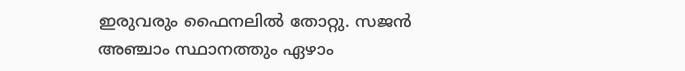ഇരുവരും ഫൈനലില്‍ തോറ്റു. സജന്‍ അഞ്ചാം സ്ഥാനത്തും ഏഴാം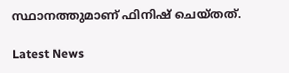സ്ഥാനത്തുമാണ് ഫിനിഷ് ചെയ്തത്.

Latest News